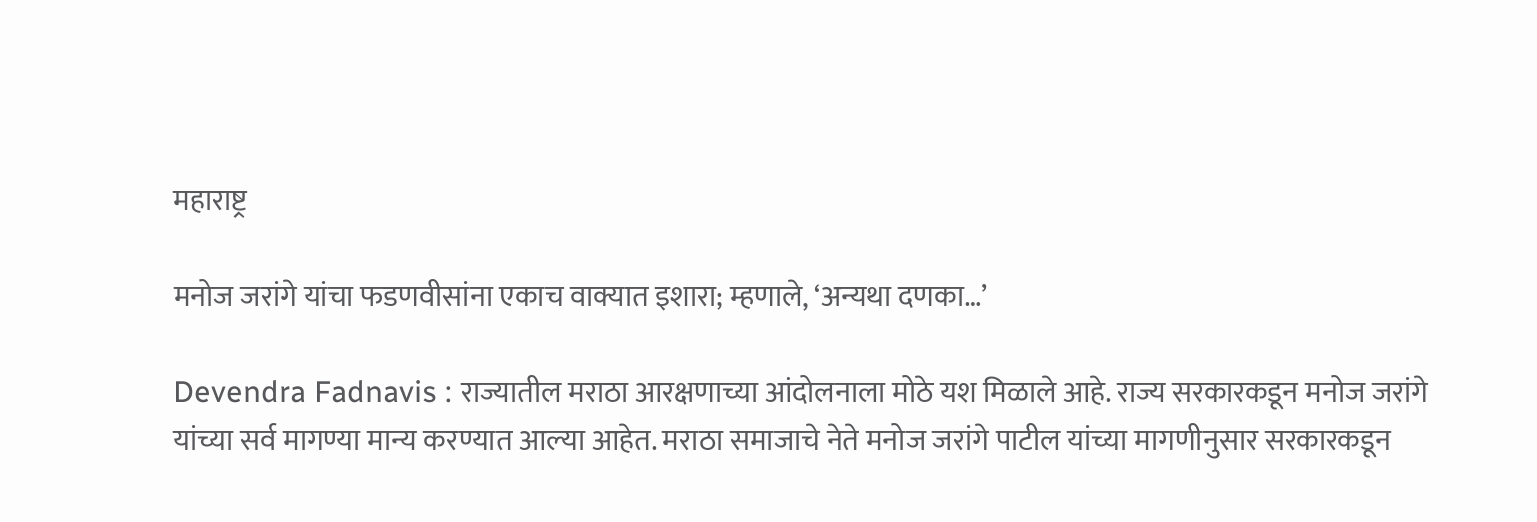महाराष्ट्र

मनोज जरांगे यांचा फडणवीसांना एकाच वाक्यात इशारा; म्हणाले, ‘अन्यथा दणका…’

Devendra Fadnavis : राज्यातील मराठा आरक्षणाच्या आंदोलनाला मोठे यश मिळाले आहे. राज्य सरकारकडून मनोज जरांगे यांच्या सर्व मागण्या मान्य करण्यात आल्या आहेत. मराठा समाजाचे नेते मनोज जरांगे पाटील यांच्या मागणीनुसार सरकारकडून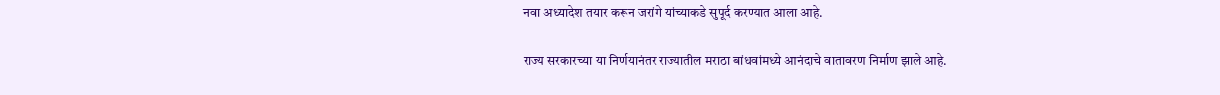नवा अध्यादेश तयार करून जरांगे यांच्याकडे सुपूर्द करण्यात आला आहे.

राज्य सरकारच्या या निर्णयानंतर राज्यातील मराठा बांधवांमध्ये आनंदाचे वातावरण निर्माण झाले आहे.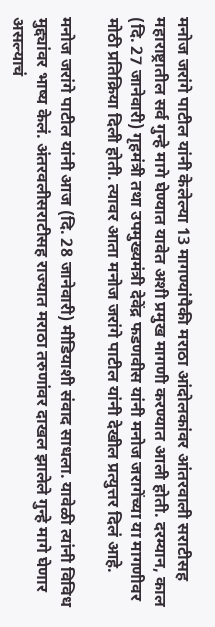मनोज जरांगे पाटील यांनी केलेल्या 13 मागण्यांपैकी मराठा आंदोलकांवर आंतरवाली सराटीसह महाराष्ट्रातील सर्व गुन्हे मागे घेण्यात यावेत अशी प्रमुख मागणी करण्यात आली होती. दरम्यान, काल (दि. 27 जानेवारी) गृहमंत्री तथा उपमुख्यमंत्री देवेंद्र फडणवीस यांनी मनोज जरागेंच्या या मागणीवर मोठी प्रतिक्रिया दिली होती. त्यावर आता मनोज जरांगे पाटील यांनी देखील प्रत्युत्तर दिलं आहे.

मनोज जरांगे पाटील यांनी आज (दि. 28 जानेवारी) मीडियाशी संवाद साधला. यावेळी त्यांनी विविध मुद्द्यांवर भाष्य केलं. अंतरवलीसराटीसह राज्यात मराठा तरुणांवर दाखल झालेले गुन्हे मागे घेणार असल्याचं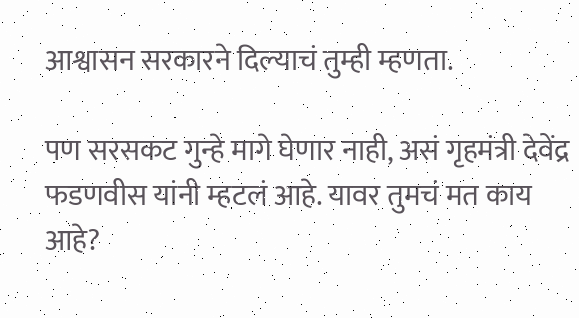आश्वासन सरकारने दिल्याचं तुम्ही म्हणता.

पण सरसकट गुन्हे मागे घेणार नाही, असं गृहमंत्री देवेंद्र फडणवीस यांनी म्हटलं आहे. यावर तुमचं मत काय आहे?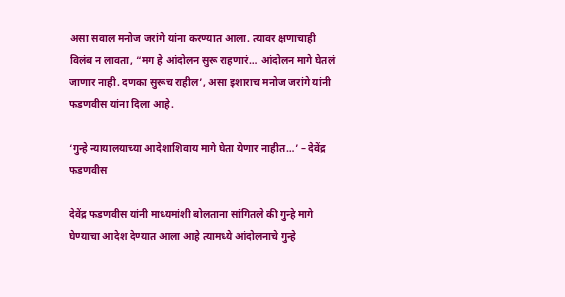असा सवाल मनोज जरांगे यांना करण्यात आला. त्यावर क्षणाचाही विलंब न लावता, “मग हे आंदोलन सुरू राहणारं… आंदोलन मागे घेतलं जाणार नाही. दणका सुरूच राहील’, असा इशाराच मनोज जरांगे यांनी फडणवीस यांना दिला आहे.

‘गुन्हे न्यायालयाच्या आदेशाशिवाय मागे घेता येणार नाहीत…’ – देवेंद्र फडणवीस

देवेंद्र फडणवीस यांनी माध्यमांशी बोलताना सांगितले की गुन्हे मागे घेण्याचा आदेश देण्यात आला आहे त्यामध्ये आंदोलनाचे गुन्हे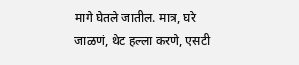मागे घेतले जातील. मात्र, घरे जाळणं, थेट हल्ला करणे, एसटी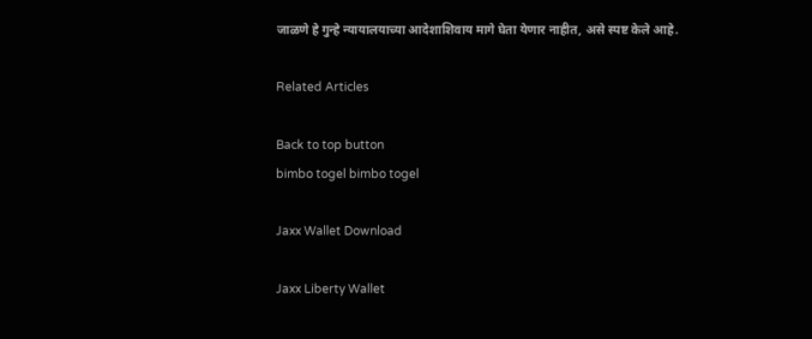जाळणे हे गुन्हे न्यायालयाच्या आदेशाशिवाय मागे घेता येणार नाहीत, असे स्पष्ट केले आहे.

Related Articles

Back to top button
bimbo togel bimbo togel

Jaxx Wallet Download

Jaxx Liberty Wallet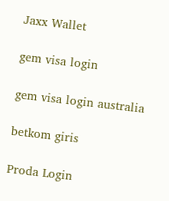Jaxx Wallet

gem visa login

gem visa login australia

betkom giris

Proda Login